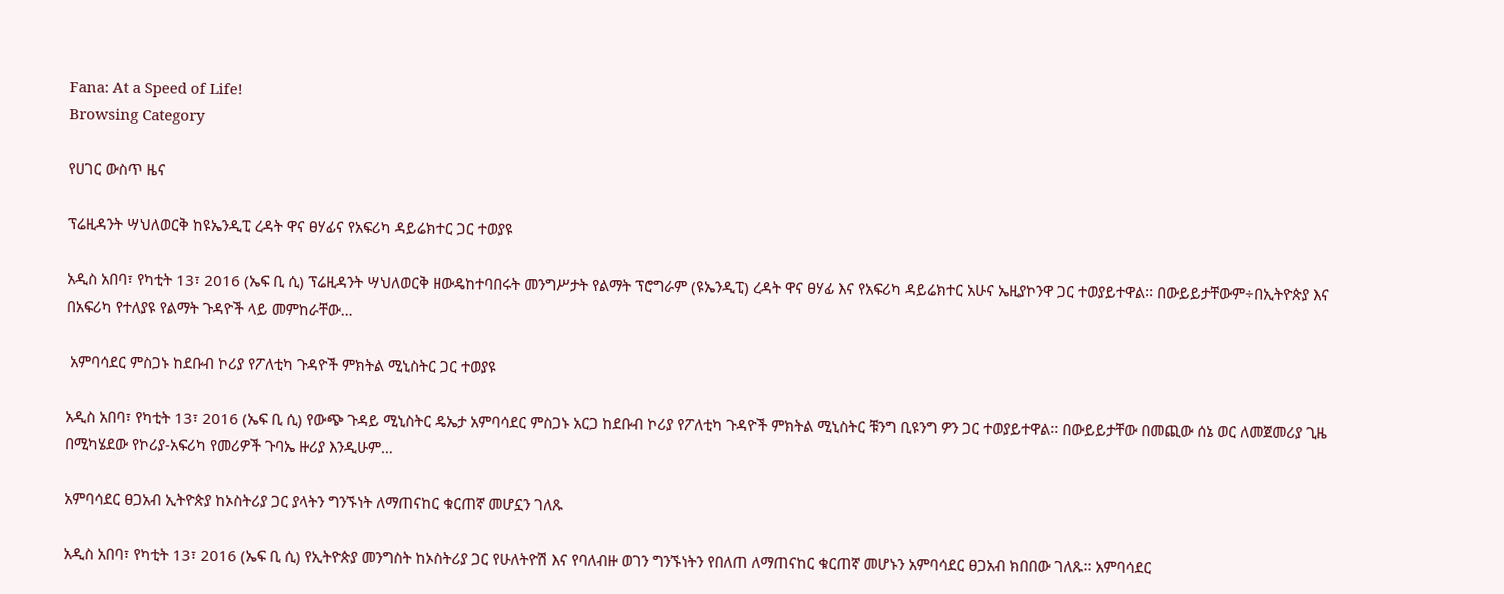Fana: At a Speed of Life!
Browsing Category

የሀገር ውስጥ ዜና

ፕሬዚዳንት ሣህለወርቅ ከዩኤንዲፒ ረዳት ዋና ፀሃፊና የአፍሪካ ዳይሬክተር ጋር ተወያዩ

አዲስ አበባ፣ የካቲት 13፣ 2016 (ኤፍ ቢ ሲ) ፕሬዚዳንት ሣህለወርቅ ዘውዴከተባበሩት መንግሥታት የልማት ፕሮግራም (ዩኤንዲፒ) ረዳት ዋና ፀሃፊ እና የአፍሪካ ዳይሬክተር አሁና ኤዚያኮንዋ ጋር ተወያይተዋል፡፡ በውይይታቸውም÷በኢትዮጵያ እና በአፍሪካ የተለያዩ የልማት ጉዳዮች ላይ መምከራቸው…

 አምባሳደር ምስጋኑ ከደቡብ ኮሪያ የፖለቲካ ጉዳዮች ምክትል ሚኒስትር ጋር ተወያዩ

አዲስ አበባ፣ የካቲት 13፣ 2016 (ኤፍ ቢ ሲ) የውጭ ጉዳይ ሚኒስትር ዴኤታ አምባሳደር ምስጋኑ አርጋ ከደቡብ ኮሪያ የፖለቲካ ጉዳዮች ምክትል ሚኒስትር ቹንግ ቢዩንግ ዎን ጋር ተወያይተዋል፡፡ በውይይታቸው በመጪው ሰኔ ወር ለመጀመሪያ ጊዜ በሚካሄደው የኮሪያ-አፍሪካ የመሪዎች ጉባኤ ዙሪያ እንዲሁም…

አምባሳደር ፀጋአብ ኢትዮጵያ ከኦስትሪያ ጋር ያላትን ግንኙነት ለማጠናከር ቁርጠኛ መሆኗን ገለጹ

አዲስ አበባ፣ የካቲት 13፣ 2016 (ኤፍ ቢ ሲ) የኢትዮጵያ መንግስት ከኦስትሪያ ጋር የሁለትዮሽ እና የባለብዙ ወገን ግንኙነትን የበለጠ ለማጠናከር ቁርጠኛ መሆኑን አምባሳደር ፀጋአብ ክበበው ገለጹ፡፡ አምባሳደር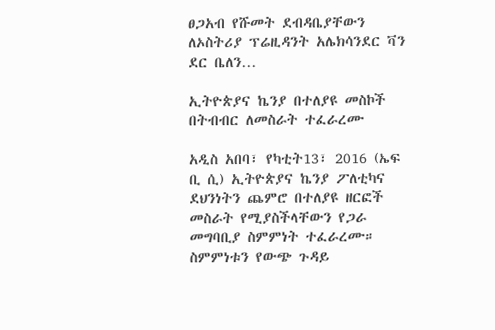ፀጋአብ የሹመት ደብዳቤያቸውን ለኦስትሪያ ፕሬዚዳንት አሌክሳንደር ቫን ደር ቤለን…

ኢትዮጵያና ኬንያ በተለያዩ መስኮች በትብብር ለመስራት ተፈራረሙ

አዲስ አበባ፣ የካቲት13፣ 2016 (ኤፍ ቢ ሲ) ኢትዮጵያና ኬንያ ፖለቲካና ደህንነትን ጨምሮ በተለያዩ ዘርፎች መስራት የሚያስችላቸውን የጋራ መግባቢያ ስምምነት ተፈራረሙ። ስምምነቱን የውጭ ጉዳይ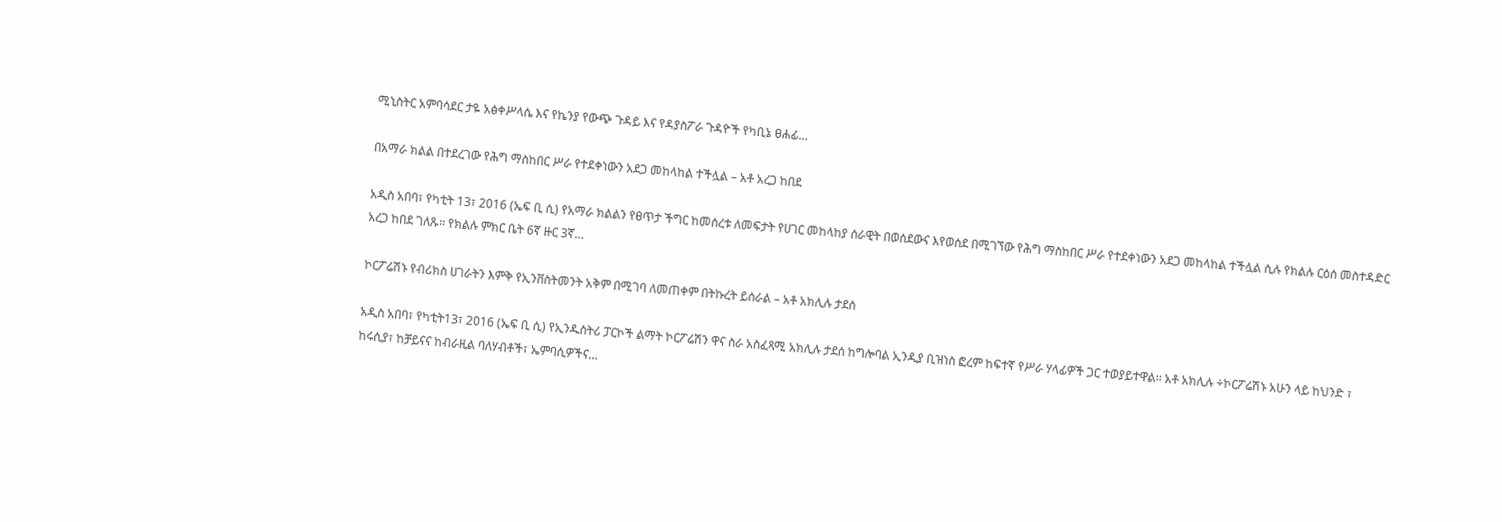ሚኒስትር አምባሳደር ታዬ አፅቀሥላሴ እና የኬንያ የውጭ ጉዳይ እና የዳያስፖራ ጉዳዮች የካቢኔ ፀሐፊ…

በአማራ ክልል በተደረገው የሕግ ማስከበር ሥራ የተደቀነውን አደጋ መከላከል ተችሏል – አቶ አረጋ ከበደ

አዲስ አበባ፣ የካቲት 13፣ 2016 (ኤፍ ቢ ሲ) የአማራ ክልልን የፀጥታ ችግር ከመሰረቱ ለመፍታት የሀገር መከላከያ ሰራዊት በወሰደውና እየወሰደ በሚገኘው የሕግ ማስከበር ሥራ የተደቀነውን አደጋ መከላከል ተችሏል ሲሉ የክልሉ ርዕሰ መስተዳድር አረጋ ከበደ ገለጹ፡፡ የክልሉ ምክር ቤት 6ኛ ዙር 3ኛ…

ኮርፖሬሽኑ የብሪክስ ሀገራትን እምቅ የኢንቨስትመንት አቅም በሚገባ ለመጠቀም በትኩረት ይሰራል – አቶ አክሊሉ ታደሰ

አዲስ አበባ፣ የካቲት13፣ 2016 (ኤፍ ቢ ሲ) የኢንዱስትሪ ፓርኮች ልማት ኮርፖሬሽን ዋና ስራ አስፈጻሚ አክሊሉ ታደሰ ከግሎባል ኢንዲያ ቢዝነስ ፎረም ከፍተኛ የሥራ ሃላፊዎች ጋር ተወያይተዋል፡፡ አቶ አክሊሉ ÷ኮርፖሬሽኑ አሁን ላይ ከህንድ ፣ ከሩሲያ፣ ከቻይናና ከብራዚል ባለሃብቶች፣ ኤምባሲዎችና…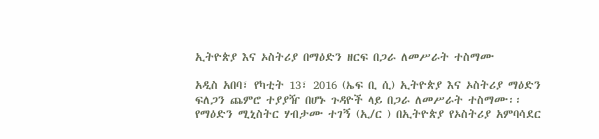ኢትዮጵያ እና ኦስትሪያ በማዕድን ዘርፍ በጋራ ለመሥራት ተስማሙ

አዲስ አበባ፣ የካቲት 13፣ 2016 (ኤፍ ቢ ሲ) ኢትዮጵያ እና ኦስትሪያ ማዕድን ፍለጋን ጨምሮ ተያያዥ በሆኑ ጉዳዮች ላይ በጋራ ለመሥራት ተስማሙ፡፡ የማዕድን ሚኒስትር ሃብታሙ ተገኝ (ኢ/ር ) በኢትዮጵያ የኦስትሪያ አምባሳደር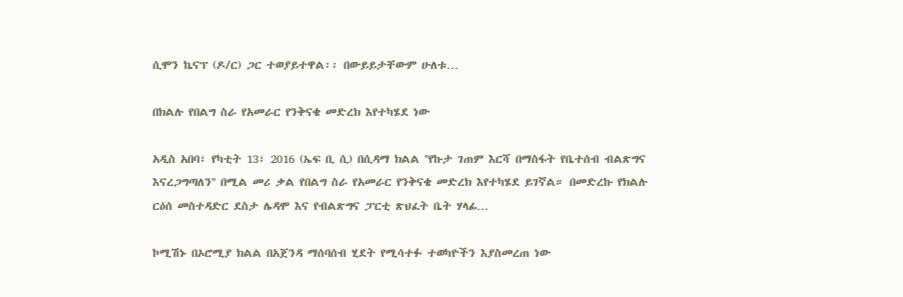ሲሞን ኬናፕ (ዶ/ር) ጋር ተወያይተዋል፡፡ በውይይታቸውም ሁለቱ…

በክልሉ የበልግ ስራ የአመራር የንቅናቄ መድረክ እየተካሄደ ነው

አዲስ አበባ፣ የካቲት 13፣ 2016 (ኤፍ ቢ ሲ) በሲዳማ ክልል ''የኩታ ገጠም እርሻ በማስፋት የቤተሰብ ብልጽግና እናረጋግጣለን'' በሚል መሪ ቃል የበልግ ስራ የአመራር የንቅናቄ መድረክ እየተካሄደ ይገኛል። በመድረኩ የክልሉ ርዕሰ መስተዳድር ደስታ ሌዳሞ እና የብልጽግና ፓርቲ ጽህፈት ቤት ሃላፊ…

ኮሚሽኑ በኦሮሚያ ክልል በአጀንዳ ማሰባሰብ ሂደት የሚሳተፉ ተወካዮችን እያስመረጠ ነው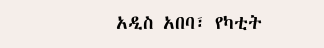አዲስ አበባ፣ የካቲት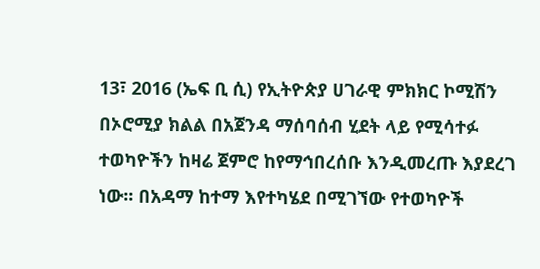13፣ 2016 (ኤፍ ቢ ሲ) የኢትዮጵያ ሀገራዊ ምክክር ኮሚሽን በኦሮሚያ ክልል በአጀንዳ ማሰባሰብ ሂደት ላይ የሚሳተፉ ተወካዮችን ከዛሬ ጀምሮ ከየማኅበረሰቡ እንዲመረጡ እያደረገ ነው፡፡ በአዳማ ከተማ እየተካሄደ በሚገኘው የተወካዮች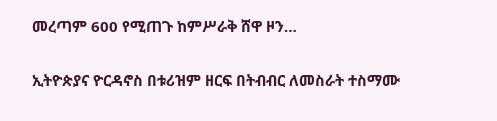መረጣም 600 የሚጠጉ ከምሥራቅ ሸዋ ዞን…

ኢትዮጵያና ዮርዳኖስ በቱሪዝም ዘርፍ በትብብር ለመስራት ተስማሙ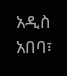አዲስ አበባ፣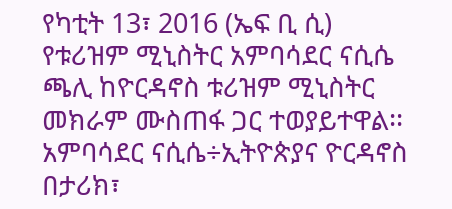የካቲት 13፣ 2016 (ኤፍ ቢ ሲ) የቱሪዝም ሚኒስትር አምባሳደር ናሲሴ ጫሊ ከዮርዳኖስ ቱሪዝም ሚኒስትር መክራም ሙስጠፋ ጋር ተወያይተዋል፡፡ አምባሳደር ናሲሴ÷ኢትዮጵያና ዮርዳኖስ በታሪክ፣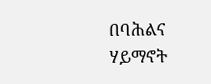በባሕልና ሃይማኖት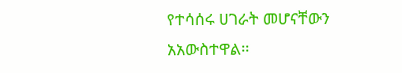የተሳሰሩ ሀገራት መሆናቸውን አአውስተዋል፡፡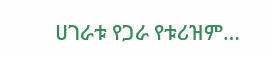ሀገራቱ የጋራ የቱሪዝም…